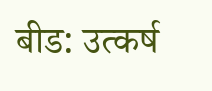बीड: उत्कर्ष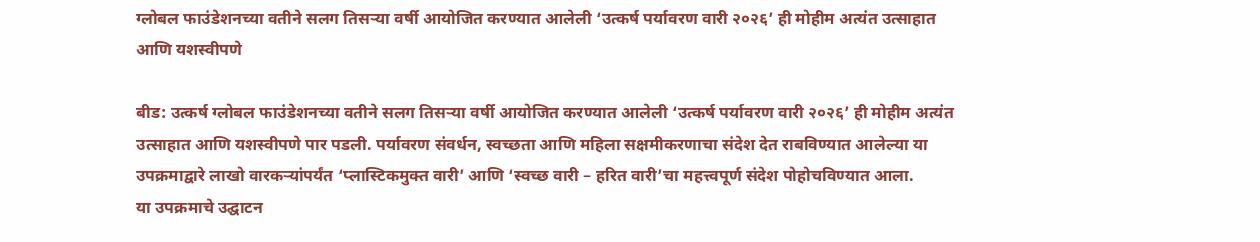ग्लोबल फाउंडेशनच्या वतीने सलग तिसऱ्या वर्षी आयोजित करण्यात आलेली ‘उत्कर्ष पर्यावरण वारी २०२६’ ही मोहीम अत्यंत उत्साहात आणि यशस्वीपणे

बीड: उत्कर्ष ग्लोबल फाउंडेशनच्या वतीने सलग तिसऱ्या वर्षी आयोजित करण्यात आलेली ‘उत्कर्ष पर्यावरण वारी २०२६’ ही मोहीम अत्यंत उत्साहात आणि यशस्वीपणे पार पडली. पर्यावरण संवर्धन, स्वच्छता आणि महिला सक्षमीकरणाचा संदेश देत राबविण्यात आलेल्या या उपक्रमाद्वारे लाखो वारकऱ्यांपर्यंत ‘प्लास्टिकमुक्त वारी’ आणि ‘स्वच्छ वारी – हरित वारी’चा महत्त्वपूर्ण संदेश पोहोचविण्यात आला.
या उपक्रमाचे उद्घाटन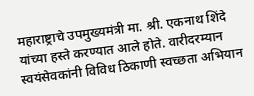महाराष्ट्राचे उपमुख्यमंत्री मा. श्री. एकनाथ शिंदे यांच्या हस्ते करण्यात आले होते. वारीदरम्यान स्वयंसेवकांनी विविध ठिकाणी स्वच्छता अभियान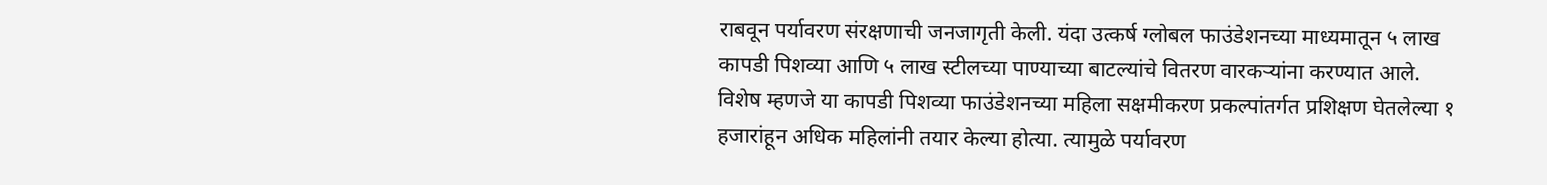राबवून पर्यावरण संरक्षणाची जनजागृती केली. यंदा उत्कर्ष ग्लोबल फाउंडेशनच्या माध्यमातून ५ लाख कापडी पिशव्या आणि ५ लाख स्टीलच्या पाण्याच्या बाटल्यांचे वितरण वारकऱ्यांना करण्यात आले.
विशेष म्हणजे या कापडी पिशव्या फाउंडेशनच्या महिला सक्षमीकरण प्रकल्पांतर्गत प्रशिक्षण घेतलेल्या १ हजारांहून अधिक महिलांनी तयार केल्या होत्या. त्यामुळे पर्यावरण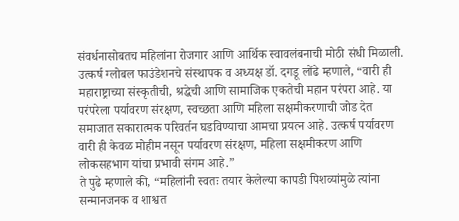संवर्धनासोबतच महिलांना रोजगार आणि आर्थिक स्वावलंबनाची मोठी संधी मिळाली.
उत्कर्ष ग्लोबल फाउंडेशनचे संस्थापक व अध्यक्ष डॉ. दगडू लोंढे म्हणाले, “वारी ही महाराष्ट्राच्या संस्कृतीची, श्रद्धेची आणि सामाजिक एकतेची महान परंपरा आहे. या परंपरेला पर्यावरण संरक्षण, स्वच्छता आणि महिला सक्षमीकरणाची जोड देत समाजात सकारात्मक परिवर्तन घडविण्याचा आमचा प्रयत्न आहे. उत्कर्ष पर्यावरण वारी ही केवळ मोहीम नसून पर्यावरण संरक्षण, महिला सक्षमीकरण आणि लोकसहभाग यांचा प्रभावी संगम आहे.”
ते पुढे म्हणाले की, “महिलांनी स्वतः तयार केलेल्या कापडी पिशव्यांमुळे त्यांना सन्मानजनक व शाश्वत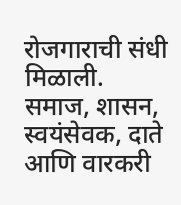रोजगाराची संधी मिळाली. समाज, शासन, स्वयंसेवक, दाते आणि वारकरी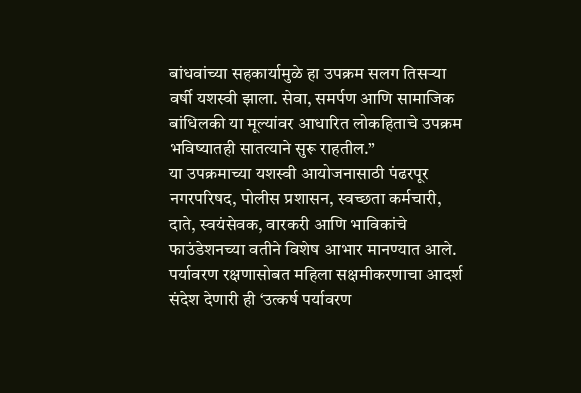बांधवांच्या सहकार्यामुळे हा उपक्रम सलग तिसऱ्या वर्षी यशस्वी झाला. सेवा, समर्पण आणि सामाजिक बांधिलकी या मूल्यांवर आधारित लोकहिताचे उपक्रम भविष्यातही सातत्याने सुरू राहतील.”
या उपक्रमाच्या यशस्वी आयोजनासाठी पंढरपूर नगरपरिषद, पोलीस प्रशासन, स्वच्छता कर्मचारी, दाते, स्वयंसेवक, वारकरी आणि भाविकांचे फाउंडेशनच्या वतीने विशेष आभार मानण्यात आले. पर्यावरण रक्षणासोबत महिला सक्षमीकरणाचा आदर्श संदेश देणारी ही ‘उत्कर्ष पर्यावरण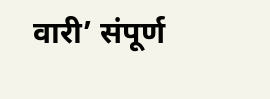वारी’ संपूर्ण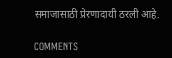समाजासाठी प्रेरणादायी ठरली आहे.

COMMENTS